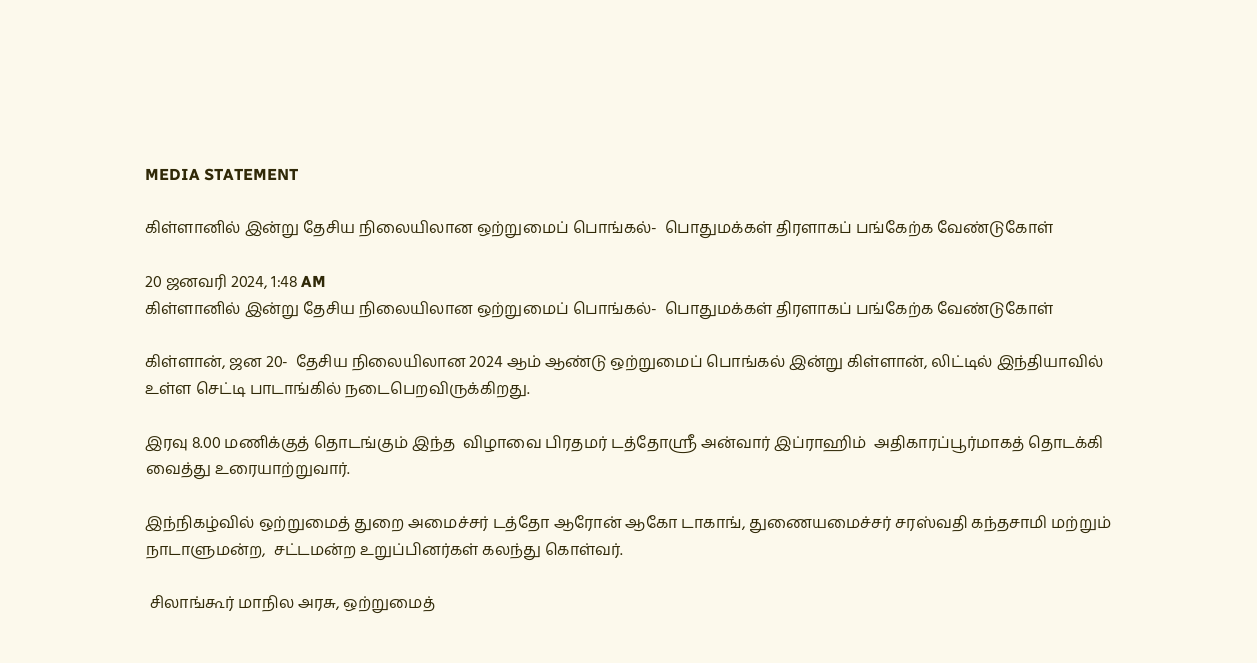MEDIA STATEMENT

கிள்ளானில் இன்று தேசிய நிலையிலான ஒற்றுமைப் பொங்கல்-  பொதுமக்கள் திரளாகப் பங்கேற்க வேண்டுகோள்

20 ஜனவரி 2024, 1:48 AM
கிள்ளானில் இன்று தேசிய நிலையிலான ஒற்றுமைப் பொங்கல்-  பொதுமக்கள் திரளாகப் பங்கேற்க வேண்டுகோள்

கிள்ளான், ஜன 20-  தேசிய நிலையிலான 2024 ஆம் ஆண்டு ஒற்றுமைப் பொங்கல் இன்று கிள்ளான், லிட்டில் இந்தியாவில் உள்ள செட்டி பாடாங்கில் நடைபெறவிருக்கிறது.

இரவு 8.00 மணிக்குத் தொடங்கும் இந்த  விழாவை பிரதமர் டத்தோஸ்ரீ அன்வார் இப்ராஹிம்  அதிகாரப்பூர்மாகத் தொடக்கி வைத்து உரையாற்றுவார்.

இந்நிகழ்வில் ஒற்றுமைத் துறை அமைச்சர் டத்தோ ஆரோன் ஆகோ டாகாங், துணையமைச்சர் சரஸ்வதி கந்தசாமி மற்றும் நாடாளுமன்ற,  சட்டமன்ற உறுப்பினர்கள் கலந்து கொள்வர்.

 சிலாங்கூர் மாநில அரசு, ஒற்றுமைத்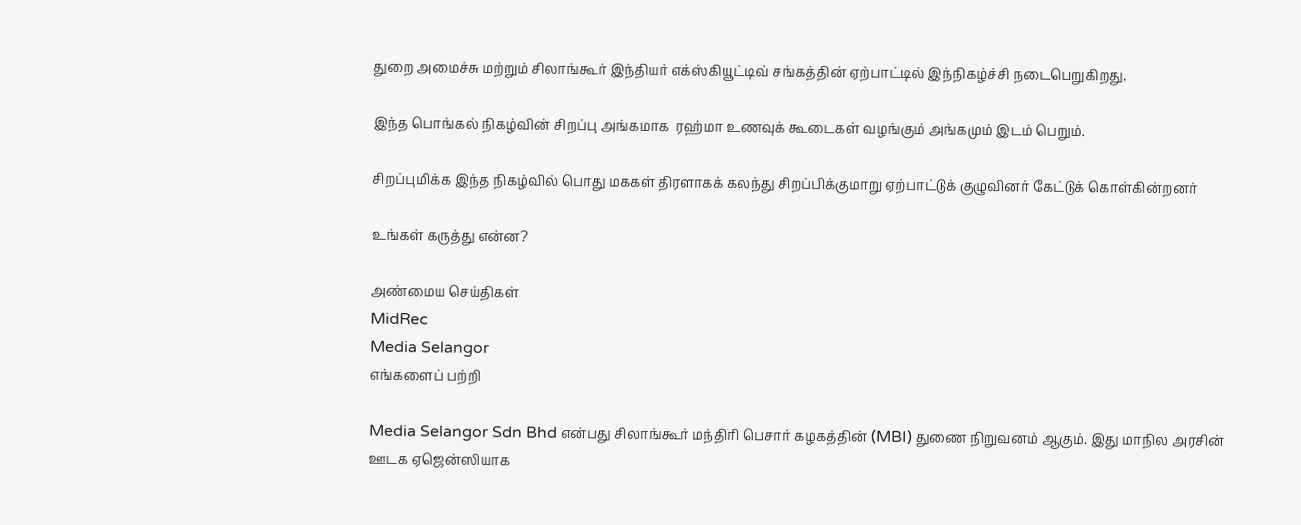துறை அமைச்சு மற்றும் சிலாங்கூர் இந்தியர் எக்ஸ்கியூட்டிவ் சங்கத்தின் ஏற்பாட்டில் இந்நிகழ்ச்சி நடைபெறுகிறது.

இந்த பொங்கல் நிகழ்வின் சிறப்பு அங்கமாக  ரஹ்மா உணவுக் கூடைகள் வழங்கும் அங்கமும் இடம் பெறும்.

சிறப்புமிக்க இந்த நிகழ்வில் பொது மககள் திரளாகக் கலந்து சிறப்பிக்குமாறு ஏற்பாட்டுக் குழுவினர் கேட்டுக் கொள்கின்றனர்

உங்கள் கருத்து என்ன?

அண்மைய செய்திகள்
MidRec
Media Selangor
எங்களைப் பற்றி

Media Selangor Sdn Bhd என்பது சிலாங்கூர் மந்திரி பெசார் கழகத்தின் (MBI) துணை நிறுவனம் ஆகும். இது மாநில அரசின் ஊடக ஏஜென்ஸியாக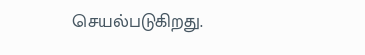செயல்படுகிறது.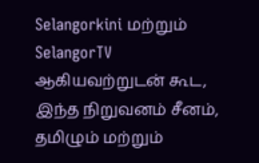Selangorkini மற்றும் SelangorTV ஆகியவற்றுடன் கூட, இந்த நிறுவனம் சீனம், தமிழும் மற்றும்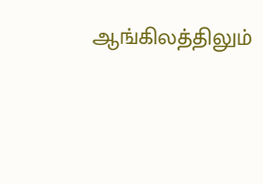ஆங்கிலத்திலும்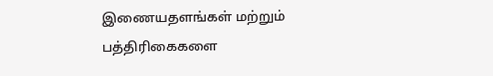இணையதளங்கள் மற்றும் பத்திரிகைகளை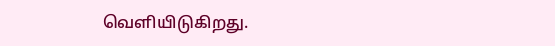வெளியிடுகிறது.